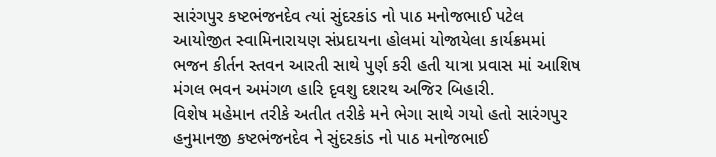સારંગપુર કષ્ટભંજનદેવ ત્યાં સુંદરકાંડ નો પાઠ મનોજભાઈ પટેલ આયોજીત સ્વામિનારાયણ સંપ્રદાયના હોલમાં યોજાયેલા કાર્યક્રમમાં ભજન કીર્તન સ્તવન આરતી સાથે પુર્ણ કરી હતી યાત્રા પ્રવાસ માં આશિષ મંગલ ભવન અમંગળ હારિ દૃવશુ દશરથ અજિર બિહારી.
વિશેષ મહેમાન તરીકે અતીત તરીકે મને ભેગા સાથે ગયો હતો સારંગપુર હનુમાનજી કષ્ટભંજનદેવ ને સુંદરકાંડ નો પાઠ મનોજભાઈ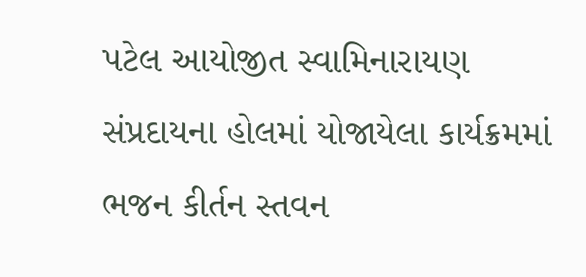પટેલ આયોજીત સ્વામિનારાયણ સંપ્રદાયના હોલમાં યોજાયેલા કાર્યક્રમમાં ભજન કીર્તન સ્તવન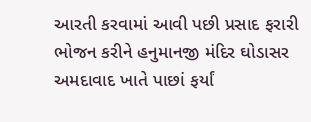આરતી કરવામાં આવી પછી પ્રસાદ ફરારી ભોજન કરીને હનુમાનજી મંદિર ઘોડાસર અમદાવાદ ખાતે પાછાં ફર્યાં